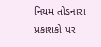નિયમ તોડનારા પ્રકાશકો પર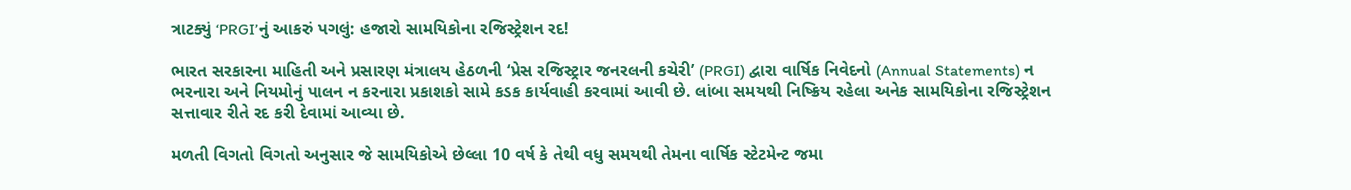ત્રાટક્યું ‘PRGI’નું આકરું પગલું: હજારો સામયિકોના રજિસ્ટ્રેશન રદ!

ભારત સરકારના માહિતી અને પ્રસારણ મંત્રાલય હેઠળની ‘પ્રેસ રજિસ્ટ્રાર જનરલની કચેરી’ (PRGI) દ્વારા વાર્ષિક નિવેદનો (Annual Statements) ન ભરનારા અને નિયમોનું પાલન ન કરનારા પ્રકાશકો સામે કડક કાર્યવાહી કરવામાં આવી છે. લાંબા સમયથી નિષ્ક્રિય રહેલા અનેક સામયિકોના રજિસ્ટ્રેશન સત્તાવાર રીતે રદ કરી દેવામાં આવ્યા છે.

મળતી વિગતો વિગતો અનુસાર જે સામયિકોએ છેલ્લા 10 વર્ષ કે તેથી વધુ સમયથી તેમના વાર્ષિક સ્ટેટમેન્ટ જમા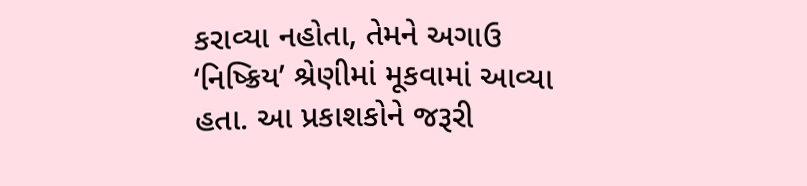કરાવ્યા નહોતા, તેમને અગાઉ ‘નિષ્ક્રિય’ શ્રેણીમાં મૂકવામાં આવ્યા હતા. આ પ્રકાશકોને જરૂરી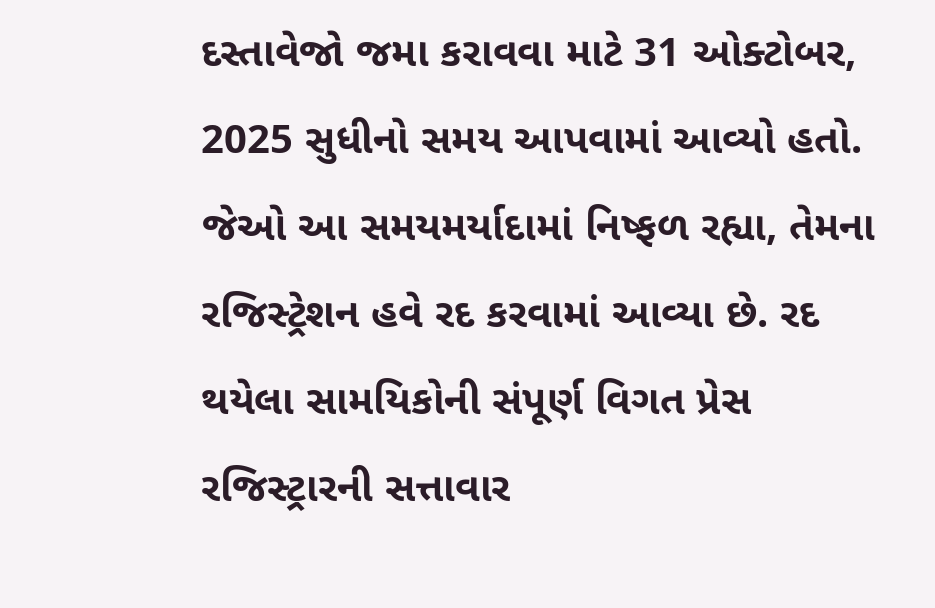દસ્તાવેજો જમા કરાવવા માટે 31 ઓક્ટોબર, 2025 સુધીનો સમય આપવામાં આવ્યો હતો. જેઓ આ સમયમર્યાદામાં નિષ્ફળ રહ્યા, તેમના રજિસ્ટ્રેશન હવે રદ કરવામાં આવ્યા છે. રદ થયેલા સામયિકોની સંપૂર્ણ વિગત પ્રેસ રજિસ્ટ્રારની સત્તાવાર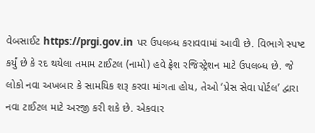વેબસાઈટ https://prgi.gov.in પર ઉપલબ્ધ કરાવવામાં આવી છે. વિભાગે સ્પષ્ટ કર્યું છે કે રદ થયેલા તમામ ટાઈટલ (નામો) હવે ફ્રેશ રજિસ્ટ્રેશન માટે ઉપલબ્ધ છે. જે લોકો નવા અખબાર કે સામયિક શરૂ કરવા માંગતા હોય, તેઓ ‘પ્રેસ સેવા પોર્ટલ’ દ્વારા નવા ટાઈટલ માટે અરજી કરી શકે છે. એકવાર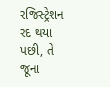રજિસ્ટ્રેશન રદ થયા પછી, તે જૂના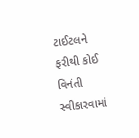ટાઈટલને ફરીથી કોઈ વિનંતી સ્વીકારવામાં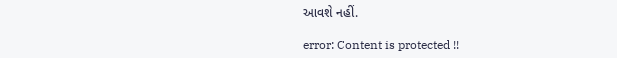આવશે નહીં.

error: Content is protected !!